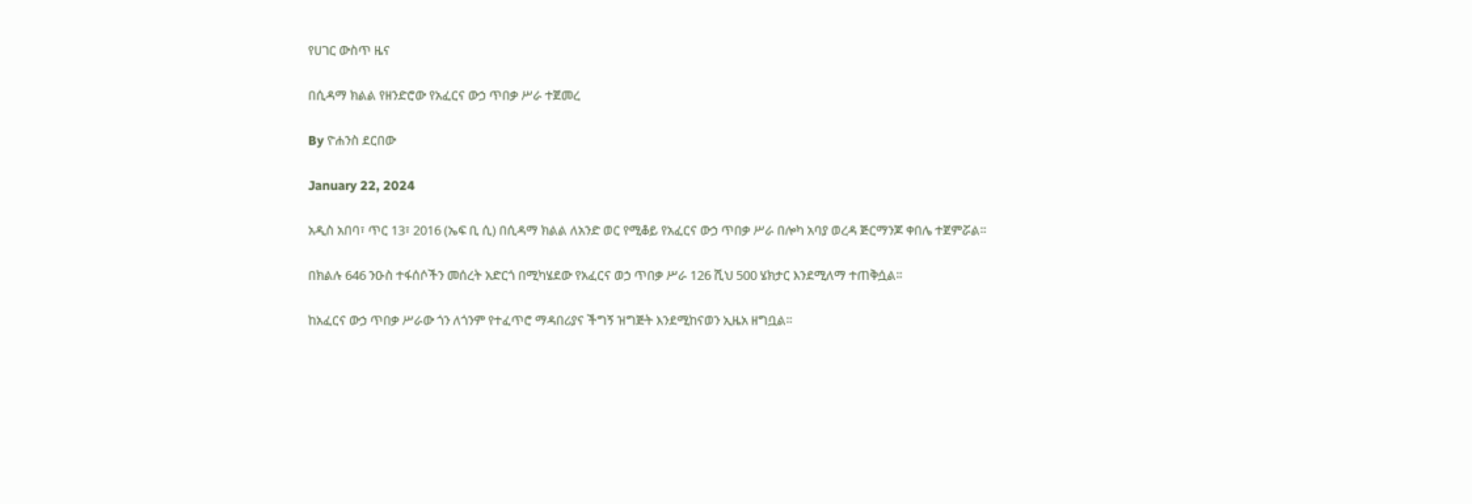የሀገር ውስጥ ዜና

በሲዳማ ክልል የዘንድሮው የአፈርና ውኃ ጥበቃ ሥራ ተጀመረ

By ዮሐንስ ደርበው

January 22, 2024

አዲስ አበባ፣ ጥር 13፣ 2016 (ኤፍ ቢ ሲ) በሲዳማ ክልል ለአንድ ወር የሚቆይ የአፈርና ውኃ ጥበቃ ሥራ በሎካ አባያ ወረዳ ጅርማንጆ ቀበሌ ተጀምሯል፡፡

በክልሉ 646 ንዑስ ተፋሰሶችን መሰረት አድርጎ በሚካሄደው የአፈርና ወኃ ጥበቃ ሥራ 126 ሺህ 500 ሄክታር እንደሚለማ ተጠቅሷል፡፡

ከአፈርና ውኃ ጥበቃ ሥራው ጎን ለጎንም የተፈጥሮ ማዳበሪያና ችግኝ ዝግጅት እንደሚከናወን ኢዜአ ዘግቧል፡፡